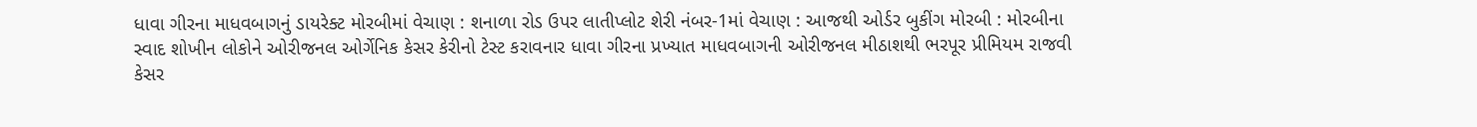ધાવા ગીરના માધવબાગનું ડાયરેક્ટ મોરબીમાં વેચાણ : શનાળા રોડ ઉપર લાતીપ્લોટ શેરી નંબર-1માં વેચાણ : આજથી ઓર્ડર બુકીંગ મોરબી : મોરબીના સ્વાદ શોખીન લોકોને ઓરીજનલ ઓર્ગેનિક કેસર કેરીનો ટેસ્ટ કરાવનાર ધાવા ગીરના પ્રખ્યાત માધવબાગની ઓરીજનલ મીઠાશથી ભરપૂર પ્રીમિયમ રાજવી કેસર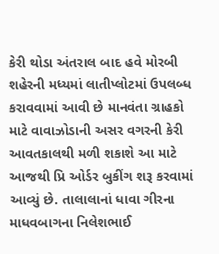કેરી થોડા અંતરાલ બાદ હવે મોરબી શહેરની મધ્યમાં લાતીપ્લોટમાં ઉપલબ્ધ કરાવવામાં આવી છે માનવંતા ગ્રાહકો માટે વાવાઝોડાની અસર વગરની કેરી આવતકાલથી મળી શકાશે આ માટે આજથી પ્રિ ઓર્ડર બુકીંગ શરૂ કરવામાં આવ્યું છે. તાલાલાનાં ધાવા ગીરના માધવબાગના નિલેશભાઈ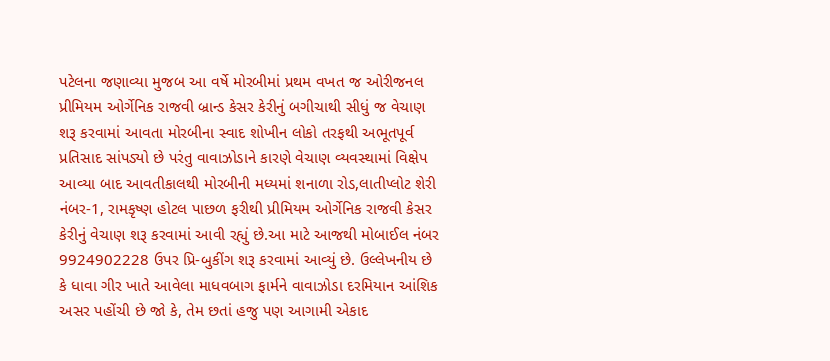પટેલના જણાવ્યા મુજબ આ વર્ષે મોરબીમાં પ્રથમ વખત જ ઓરીજનલ પ્રીમિયમ ઓર્ગેનિક રાજવી બ્રાન્ડ કેસર કેરીનું બગીચાથી સીધું જ વેચાણ શરૂ કરવામાં આવતા મોરબીના સ્વાદ શોખીન લોકો તરફથી અભૂતપૂર્વ પ્રતિસાદ સાંપડ્યો છે પરંતુ વાવાઝોડાને કારણે વેચાણ વ્યવસ્થામાં વિક્ષેપ આવ્યા બાદ આવતીકાલથી મોરબીની મધ્યમાં શનાળા રોડ,લાતીપ્લોટ શેરી નંબર-1, રામકૃષ્ણ હોટલ પાછળ ફરીથી પ્રીમિયમ ઓર્ગેનિક રાજવી કેસર કેરીનું વેચાણ શરૂ કરવામાં આવી રહ્યું છે.આ માટે આજથી મોબાઈલ નંબર 9924902228 ઉપર પ્રિ-બુકીંગ શરૂ કરવામાં આવ્યું છે. ઉલ્લેખનીય છે કે ધાવા ગીર ખાતે આવેલા માધવબાગ ફાર્મને વાવાઝોડા દરમિયાન આંશિક અસર પહોંચી છે જો કે, તેમ છતાં હજુ પણ આગામી એકાદ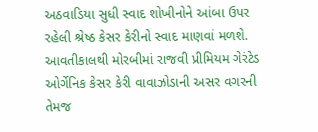અઠવાડિયા સુધી સ્વાદ શોખીનોને આંબા ઉપર રહેલી શ્રેષ્ઠ કેસર કેરીનો સ્વાદ માણવાં મળશે. આવતીકાલથી મોરબીમાં રાજવી પ્રીમિયમ ગેરંટેડ ઓર્ગેનિક કેસર કેરી વાવાઝોડાની અસર વગરની તેમજ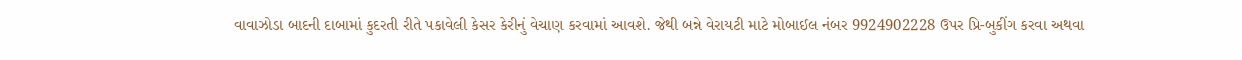વાવાઝોડા બાદની દાબામાં કુદરતી રીતે પકાવેલી કેસર કેરીનું વેચાણ કરવામાં આવશે. જેથી બન્ને વેરાયટી માટે મોબાઈલ નંબર 9924902228 ઉપર પ્રિ-બુકીંગ કરવા અથવા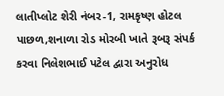લાતીપ્લોટ શેરી નંબર-1, રામકૃષ્ણ હોટલ પાછળ,શનાળા રોડ મોરબી ખાતે રૂબરૂ સંપર્ક કરવા નિલેશભાઈ પટેલ દ્વારા અનુરોધ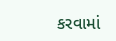કરવામાં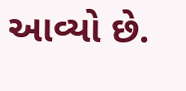આવ્યો છે.